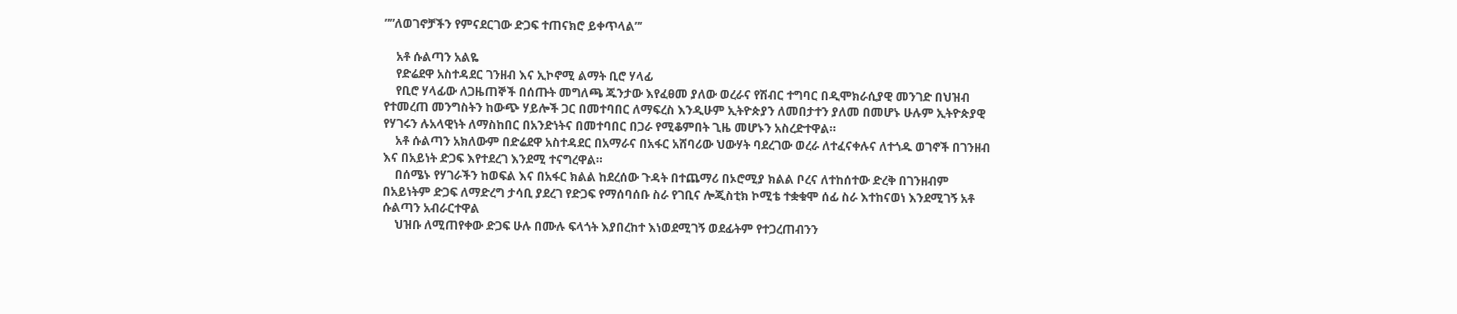””ለወገኖቻችን የምናደርገው ድጋፍ ተጠናክሮ ይቀጥላል”’

    አቶ ሱልጣን አልዬ
    የድሬደዋ አስተዳደር ገንዘብ እና ኢኮኖሚ ልማት ቢሮ ሃላፊ
    የቢሮ ሃላፊው ለጋዜጠኞች በሰጡት መግለጫ ጁንታው እየፈፀመ ያለው ወረራና የሽብር ተግባር በዲሞክራሲያዊ መንገድ በህዝብ የተመረጠ መንግስትን ከውጭ ሃይሎች ጋር በመተባበር ለማፍረስ እንዲሁም ኢትዮጵያን ለመበታተን ያለመ በመሆኑ ሁሉም ኢትዮጵያዊ የሃገሩን ሉአላዊነት ለማስከበር በአንድነትና በመተባበር በጋራ የሚቆምበት ጊዜ መሆኑን አስረድተዋል።
    አቶ ሱልጣን አክለውም በድሬደዋ አስተዳደር በአማራና በአፋር አሸባሪው ህውሃት ባደረገው ወረራ ለተፈናቀሉና ለተጎዱ ወገኖች በገንዘብ እና በአይነት ድጋፍ እየተደረገ እንደሚ ተናግረዋል።
    በሰሜኑ የሃገራችን ከወፍል እና በአፋር ክልል ከደረሰው ጉዳት በተጨማሪ በኦሮሚያ ክልል ቦረና ለተከሰተው ድረቅ በገንዘብም በአይነትም ድጋፍ ለማድረግ ታሳቢ ያደረገ የድጋፍ የማሰባሰቡ ስራ የገቢና ሎጂስቲክ ኮሚቴ ተቋቁሞ ሰፊ ስራ እተከናወነ እንደሚገኝ አቶ ሱልጣን አብራርተዋል
    ህዝቡ ለሚጠየቀው ድጋፍ ሁሉ በሙሉ ፍላጎት እያበረከተ እነወደሚገኝ ወደፊትም የተጋረጠብንን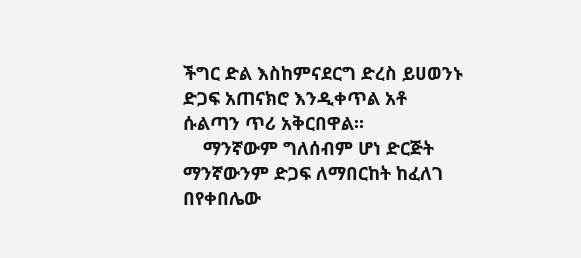ችግር ድል እስከምናደርግ ድረስ ይሀወንኑ ድጋፍ አጠናክሮ እንዲቀጥል አቶ ሱልጣን ጥሪ አቅርበዋል።
    ማንኛውም ግለሰብም ሆነ ድርጅት ማንኛውንም ድጋፍ ለማበርከት ከፈለገ በየቀበሌው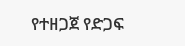የተዘጋጀ የድጋፍ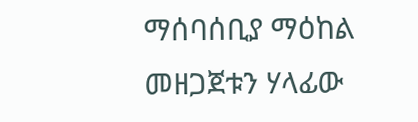ማሰባሰቢያ ማዕከል መዘጋጀቱን ሃላፊው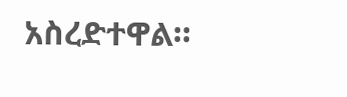አስረድተዋል።